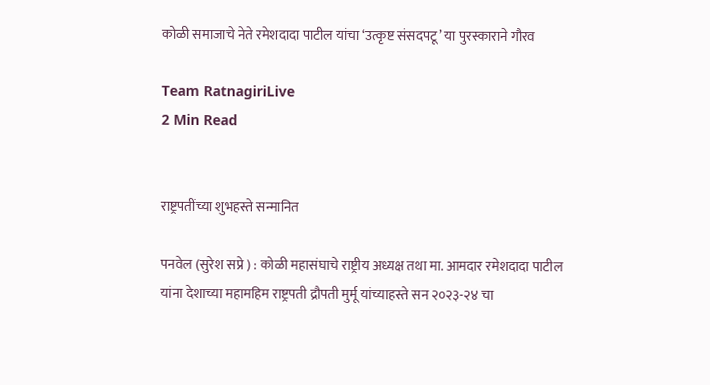कोळी समाजाचे नेते रमेशदादा पाटील यांचा ‘उत्कृष्ट संसदपटू’ या पुरस्काराने गौरव

Team RatnagiriLive
2 Min Read


राष्ट्रपतींच्या शुभहस्ते सन्मानित

पनवेल (सुरेश सप्रे ) : कोळी महासंघाचे राष्ट्रीय अध्यक्ष तथा मा. आमदार रमेशदादा पाटील यांना देशाच्या महामहिम राष्ट्रपती द्रौपती मुर्मू यांच्याहस्ते सन २०२३-२४ चा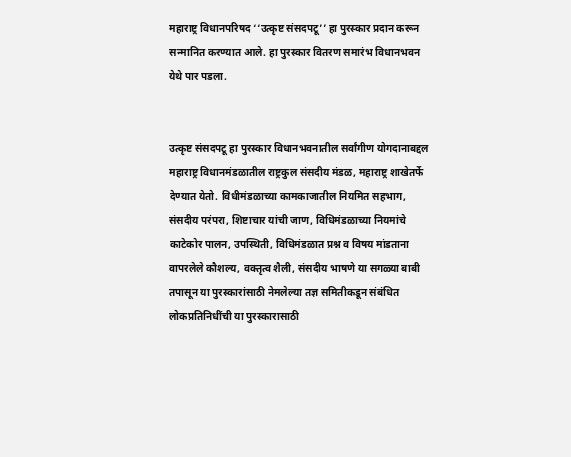महाराष्ट्र विधानपरिषद ‘‘उत्कृष्ट संसदपटू’’ हा पुरस्कार प्रदान करून सन्मानित करण्यात आले. हा पुरस्कार वितरण समारंभ विधानभवन येथे पार पडला.


उत्कृष्ट संसदपटू हा पुरस्कार विधानभवनातील सर्वांगीण योगदानाबद्दल महाराष्ट्र विधानमंडळातील राष्ट्रकुल संसदीय मंडळ, महाराष्ट्र शाखेतर्फे देण्यात येतो. विधीमंडळाच्या कामकाजातील नियमित सहभाग, संसदीय परंपरा, शिष्टाचार यांची जाण, विधिमंडळाच्या नियमांचे काटेकोर पालन, उपस्थिती, विधिमंडळात प्रश्न व विषय मांडताना वापरलेले कौशल्य, वक्तृत्व शैली, संसदीय भाषणे या सगळ्या बाबी तपासून या पुरस्कारांसाठी नेमलेल्या तज्ञ समितीकडून संबंधित लोकप्रतिनिधींची या पुरस्कारासाठी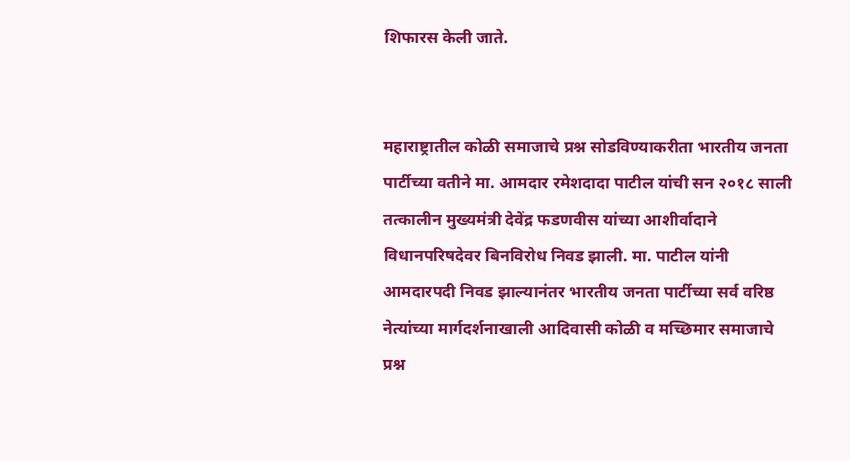शिफारस केली जाते.


महाराष्ट्रातील कोळी समाजाचे प्रश्न सोडविण्याकरीता भारतीय जनता पार्टीच्या वतीने मा. आमदार रमेशदादा पाटील यांची सन २०१८ साली तत्कालीन मुख्यमंत्री देवेंद्र फडणवीस यांच्या आशीर्वादाने विधानपरिषदेवर बिनविरोध निवड झाली. मा. पाटील यांनी आमदारपदी निवड झाल्यानंतर भारतीय जनता पार्टीच्या सर्व वरिष्ठ नेत्यांच्या मार्गदर्शनाखाली आदिवासी कोळी व मच्छिमार समाजाचे प्रश्न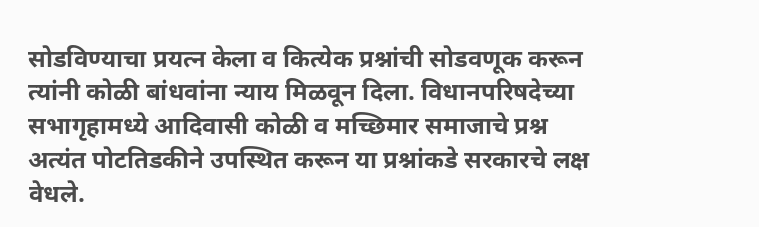सोडविण्याचा प्रयत्न केला व कित्येक प्रश्नांची सोडवणूक करून त्यांनी कोळी बांधवांना न्याय मिळवून दिला. विधानपरिषदेच्या सभागृहामध्ये आदिवासी कोळी व मच्छिमार समाजाचे प्रश्न अत्यंत पोटतिडकीने उपस्थित करून या प्रश्नांकडे सरकारचे लक्ष वेधले.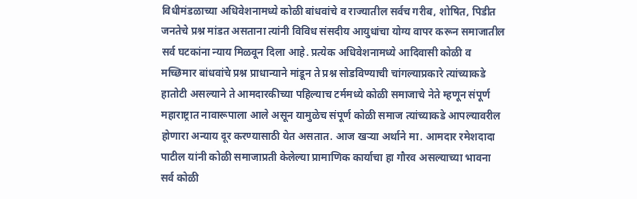विधीमंडळाच्या अधिवेशनामध्ये कोळी बांधवांचे व राज्यातील सर्वच गरीब, शोषित, पिडीत जनतेचे प्रश्न मांडत असताना त्यांनी विविध संसदीय आयुधांचा योग्य वापर करून समाजातील सर्व घटकांना न्याय मिळवून दिला आहे. प्रत्येक अधिवेशनामध्ये आदिवासी कोळी व मच्छिमार बांधवांचे प्रश्न प्राधान्याने मांडून ते प्रश्न सोडविण्याची चांगल्याप्रकारे त्यांच्याकडे हातोटी असल्याने ते आमदारकीच्या पहिल्याच टर्ममध्ये कोळी समाजाचे नेते म्हणून संपूर्ण महाराष्ट्रात नावारूपाला आले असून यामुळेच संपूर्ण कोळी समाज त्यांच्याकडे आपल्यावरील होणारा अन्याय दूर करण्यासाठी येत असतात. आज खऱ्या अर्थाने मा. आमदार रमेशदादा पाटील यांनी कोळी समाजाप्रती केलेल्या प्रामाणिक कार्याचा हा गौरव असल्याच्या भावना सर्व कोळी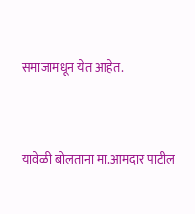समाजामधून येत आहेत.


यावेळी बोलताना मा.आमदार पाटील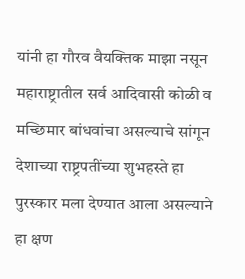यांनी हा गौरव वैयक्तिक माझा नसून महाराष्ट्रातील सर्व आदिवासी कोळी व मच्छिमार बांधवांचा असल्याचे सांगून देशाच्या राष्ट्रपतींच्या शुभहस्ते हा पुरस्कार मला देण्यात आला असल्याने हा क्षण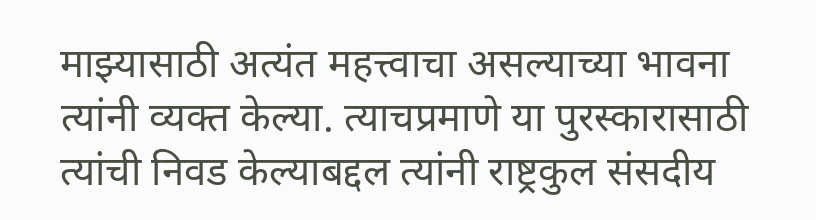माझ्यासाठी अत्यंत महत्त्वाचा असल्याच्या भावना त्यांनी व्यक्त केल्या. त्याचप्रमाणे या पुरस्कारासाठी त्यांची निवड केल्याबद्दल त्यांनी राष्ट्रकुल संसदीय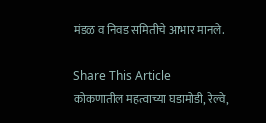मंडळ व निवड समितीचे आभार मानले.

Share This Article
कोकणातील महत्वाच्या घडामोडी, रेल्वे,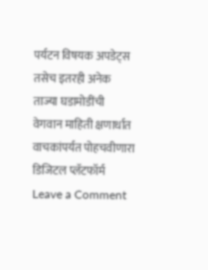पर्यटन विषयक अपडेट्स तसेच इतरही अनेक ताज्या घडामोडींची वेगवान माहिती क्षणार्धात वाचकांपर्यत पोहचवीणारा डिजिटल प्लॅटफॉर्म
Leave a Comment